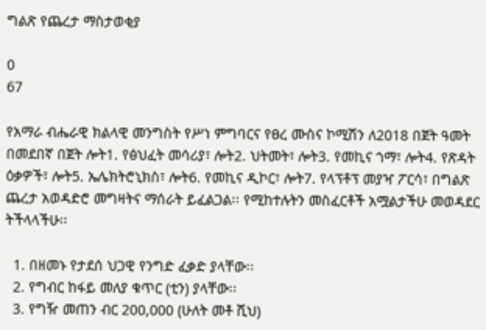ግልጽ የጨረታ ማስታወቂያ

0
67

የአማራ ብሔራዊ ክልላዊ መንግስት የሥነ ምግባርና የፀረ ሙስና ኮሚሽን ለ2018 በጀት ዓመት በመደበኛ በጀት ሎት1. የፅህፈት መሳሪያ፣ ሎት2. ህትመት፣ ሎት3. የመኪና ጎማ፣ ሎት4. የጽዳት ዕቃዎች፣ ሎት5. ኤሌክትሮኒክስ፣ ሎት6. የመኪና ዲኮር፣ ሎት7. የላፕቶፕ መያዣ ፖርሳ፣ በግልጽ ጨረታ አወዳድሮ መግዛትና ማሰራት ይፈልጋል፡፡ የሚከተሉትን መስፈርቶች አሟልታችሁ መወዳደር ትችላላችሁ፡፡

  1. በዘመኑ የታደሰ ህጋዊ የንግድ ፈቃድ ያላቸው፡፡
  2. የግብር ከፋይ መለያ ቁጥር (ቲን) ያላቸው፡፡
  3. የግዥ መጠን ብር 200,000 (ሁለት መቶ ሺህ)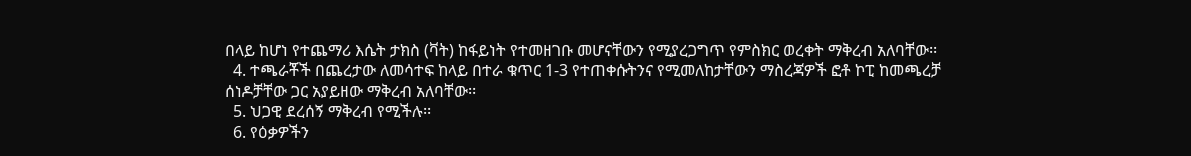በላይ ከሆነ የተጨማሪ እሴት ታክስ (ቫት) ከፋይነት የተመዘገቡ መሆናቸውን የሚያረጋግጥ የምስክር ወረቀት ማቅረብ አለባቸው፡፡
  4. ተጫራቾች በጨረታው ለመሳተፍ ከላይ በተራ ቁጥር 1-3 የተጠቀሱትንና የሚመለከታቸውን ማስረጃዎች ፎቶ ኮፒ ከመጫረቻ ሰነዶቻቸው ጋር አያይዘው ማቅረብ አለባቸው፡፡
  5. ህጋዊ ደረሰኝ ማቅረብ የሚችሉ፡፡
  6. የዕቃዎችን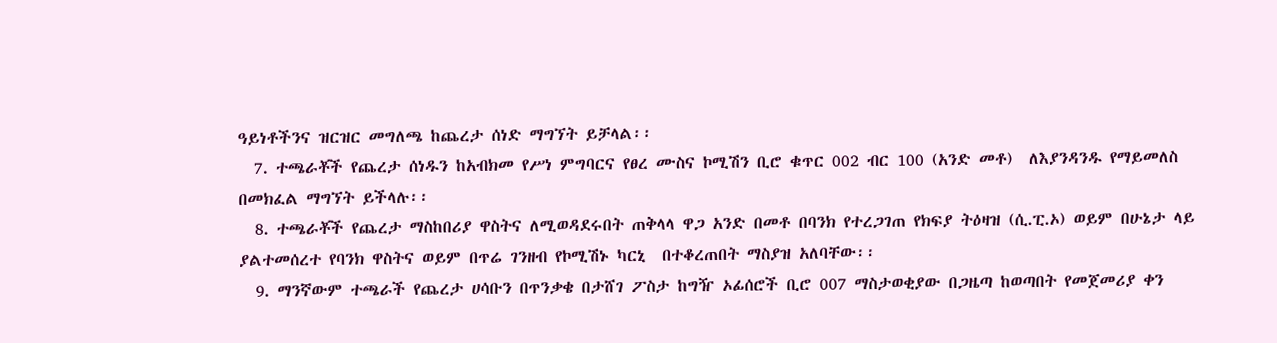ዓይነቶችንና ዝርዝር መግለጫ ከጨረታ ሰነድ ማግኘት ይቻላል፡፡
  7. ተጫራቾች የጨረታ ሰነዱን ከአብክመ የሥነ ምግባርና የፀረ ሙስና ኮሚሽን ቢሮ ቁጥር 002 ብር 100 (አንድ መቶ)  ለእያንዳንዱ የማይመለስ በመክፈል ማግኘት ይችላሉ፡፡
  8. ተጫራቾች የጨረታ ማስከበሪያ ዋስትና ለሚወዳደሩበት ጠቅላላ ዋጋ አንድ በመቶ በባንክ የተረጋገጠ የክፍያ ትዕዛዝ (ሲ.ፒ.ኦ) ወይም በሁኔታ ላይ ያልተመሰረተ የባንክ ዋስትና ወይም በጥሬ ገንዘብ የኮሚሽኑ ካርኒ  በተቆረጠበት ማስያዝ አለባቸው፡፡
  9. ማንኛውም ተጫራች የጨረታ ሀሳቡን በጥንቃቄ በታሸገ ፖስታ ከግዥ ኦፊሰሮች ቢሮ 007 ማስታወቂያው በጋዜጣ ከወጣበት የመጀመሪያ ቀን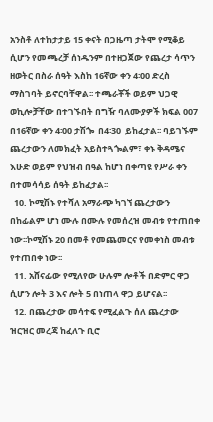አንስቶ ለተከታታይ 15 ቀናት በጋዜጣ ታትሞ የሚቆይ ሲሆን የመጫረቻ ሰነዱንም በተዘጋጀው የጨረታ ሳጥን ዘወትር በስራ ሰዓት እስከ 16ኛው ቀን 4፡00 ድረስ ማስገባት ይኖርባቸዋል፡፡ ተጫራቾች ወይም ህጋዊ ወኪሎቻቸው በተገኙበት በግዥ ባለሙያዎች ክፍል 007 በ16ኛው ቀን 4፡00 ታሽጐ  በ4፡30  ይከፈታል፡፡ ባይገኙም ጨረታውን ለመክፈት አይስተጓጐልም፣ ቀኑ ቅዳሜና እሁድ ወይም የህዝብ በዓል ከሆነ በቀጣዩ የሥራ ቀን በተመሳሳይ ሰዓት ይከፈታል፡፡
  10. ኮሚሽኑ የተሻለ አማራጭ ካገኘ ጨረታውን በከፊልም ሆነ ሙሉ በሙሉ የመሰረዝ መብቱ የተጠበቀ  ነው፡፡ኮሚሽኑ 20 በመቶ የመጨመርና የመቀነስ መብቱ የተጠበቀ ነው፡፡
  11. አሸናፊው የሚለየው ሁሉም ሎቶች በድምር ዋጋ ሲሆን ሎት 3 እና ሎት 5 በነጠላ ዋጋ ይሆናል፡፡
  12. በጨረታው መሳተፍ የሚፈልጉ ሰለ ጨረታው ዝርዝር መረጃ ከፈለጉ ቢሮ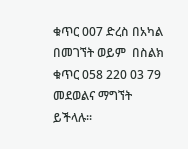ቁጥር 007 ድረስ በአካል በመገኘት ወይም  በስልክ ቁጥር 058 220 03 79 መደወልና ማግኘት ይችላሉ፡፡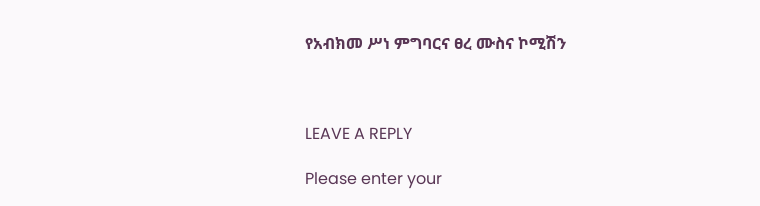የአብክመ ሥነ ምግባርና ፀረ ሙስና ኮሚሽን



LEAVE A REPLY

Please enter your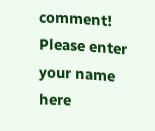comment!
Please enter your name here